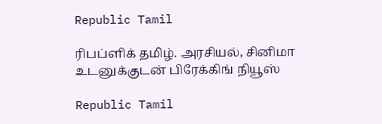Republic Tamil

ரிபப்ளிக் தமிழ். அரசியல், சினிமா உடனுக்குடன் பிரேக்கிங் நியூஸ்

Republic Tamil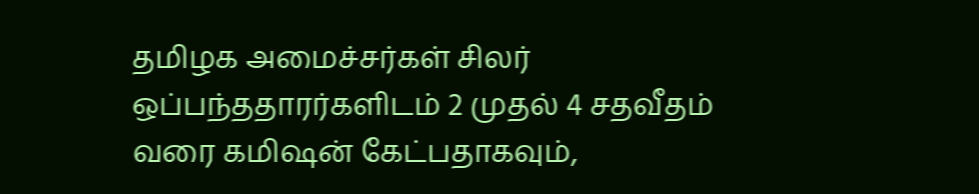தமிழக அமைச்சர்கள் சிலர் ஒப்பந்ததாரர்களிடம் 2 முதல் 4 சதவீதம் வரை கமிஷன் கேட்பதாகவும்,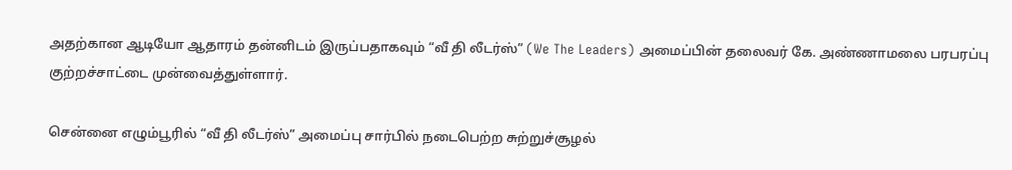அதற்கான ஆடியோ ஆதாரம் தன்னிடம் இருப்பதாகவும் “வீ தி லீடர்ஸ்” (We The Leaders) அமைப்பின் தலைவர் கே. அண்ணாமலை பரபரப்பு குற்றச்சாட்டை முன்வைத்துள்ளார்.

சென்னை எழும்பூரில் “வீ தி லீடர்ஸ்” அமைப்பு சார்பில் நடைபெற்ற சுற்றுச்சூழல்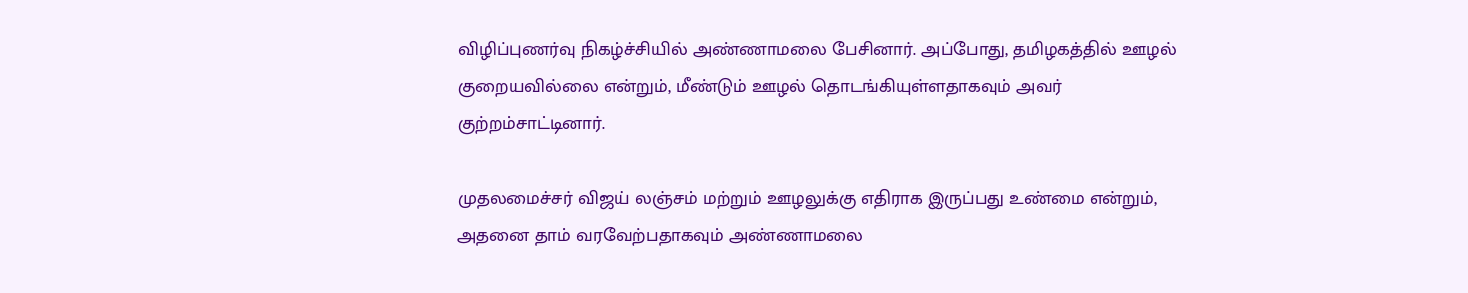விழிப்புணர்வு நிகழ்ச்சியில் அண்ணாமலை பேசினார். அப்போது, தமிழகத்தில் ஊழல் குறையவில்லை என்றும், மீண்டும் ஊழல் தொடங்கியுள்ளதாகவும் அவர் குற்றம்சாட்டினார்.

முதலமைச்சர் விஜய் லஞ்சம் மற்றும் ஊழலுக்கு எதிராக இருப்பது உண்மை என்றும், அதனை தாம் வரவேற்பதாகவும் அண்ணாமலை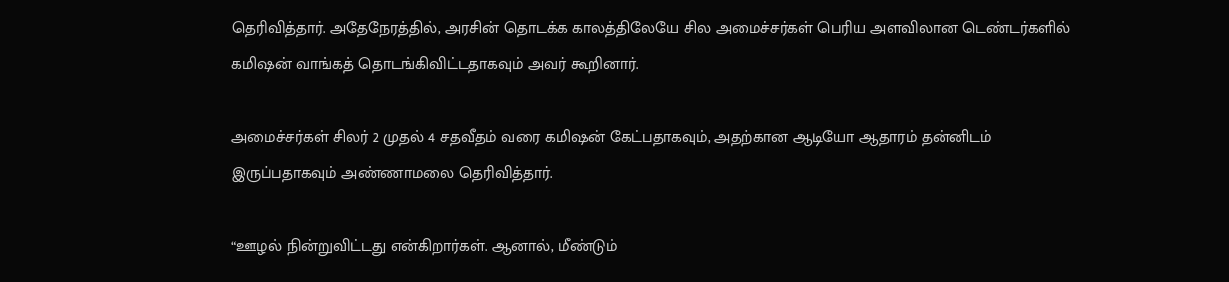தெரிவித்தார். அதேநேரத்தில், அரசின் தொடக்க காலத்திலேயே சில அமைச்சர்கள் பெரிய அளவிலான டெண்டர்களில் கமிஷன் வாங்கத் தொடங்கிவிட்டதாகவும் அவர் கூறினார்.

அமைச்சர்கள் சிலர் 2 முதல் 4 சதவீதம் வரை கமிஷன் கேட்பதாகவும், அதற்கான ஆடியோ ஆதாரம் தன்னிடம் இருப்பதாகவும் அண்ணாமலை தெரிவித்தார்.

“ஊழல் நின்றுவிட்டது என்கிறார்கள். ஆனால், மீண்டும்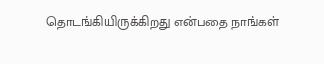தொடங்கியிருக்கிறது என்பதை நாங்கள்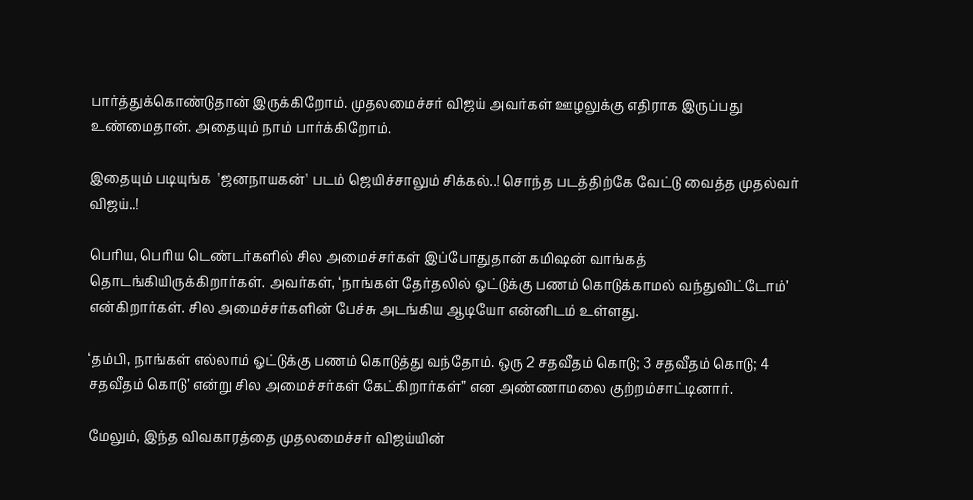பார்த்துக்கொண்டுதான் இருக்கிறோம். முதலமைச்சர் விஜய் அவர்கள் ஊழலுக்கு எதிராக இருப்பது உண்மைதான். அதையும் நாம் பார்க்கிறோம்.

இதையும் படியுங்க  'ஜனநாயகன்' படம் ஜெயிச்சாலும் சிக்கல்..! சொந்த படத்திற்கே வேட்டு வைத்த முதல்வர் விஜய்..!

பெரிய, பெரிய டெண்டர்களில் சில அமைச்சர்கள் இப்போதுதான் கமிஷன் வாங்கத் தொடங்கியிருக்கிறார்கள். அவர்கள், ‘நாங்கள் தேர்தலில் ஓட்டுக்கு பணம் கொடுக்காமல் வந்துவிட்டோம்’ என்கிறார்கள். சில அமைச்சர்களின் பேச்சு அடங்கிய ஆடியோ என்னிடம் உள்ளது.

‘தம்பி, நாங்கள் எல்லாம் ஓட்டுக்கு பணம் கொடுத்து வந்தோம். ஒரு 2 சதவீதம் கொடு; 3 சதவீதம் கொடு; 4 சதவீதம் கொடு’ என்று சில அமைச்சர்கள் கேட்கிறார்கள்” என அண்ணாமலை குற்றம்சாட்டினார்.

மேலும், இந்த விவகாரத்தை முதலமைச்சர் விஜய்யின்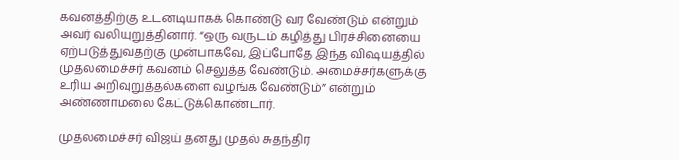கவனத்திற்கு உடனடியாகக் கொண்டு வர வேண்டும் என்றும் அவர் வலியுறுத்தினார். “ஒரு வருடம் கழித்து பிரச்சினையை ஏற்படுத்துவதற்கு முன்பாகவே, இப்போதே இந்த விஷயத்தில் முதலமைச்சர் கவனம் செலுத்த வேண்டும். அமைச்சர்களுக்கு உரிய அறிவுறுத்தல்களை வழங்க வேண்டும்” என்றும் அண்ணாமலை கேட்டுக்கொண்டார்.

முதலமைச்சர் விஜய் தனது முதல் சுதந்திர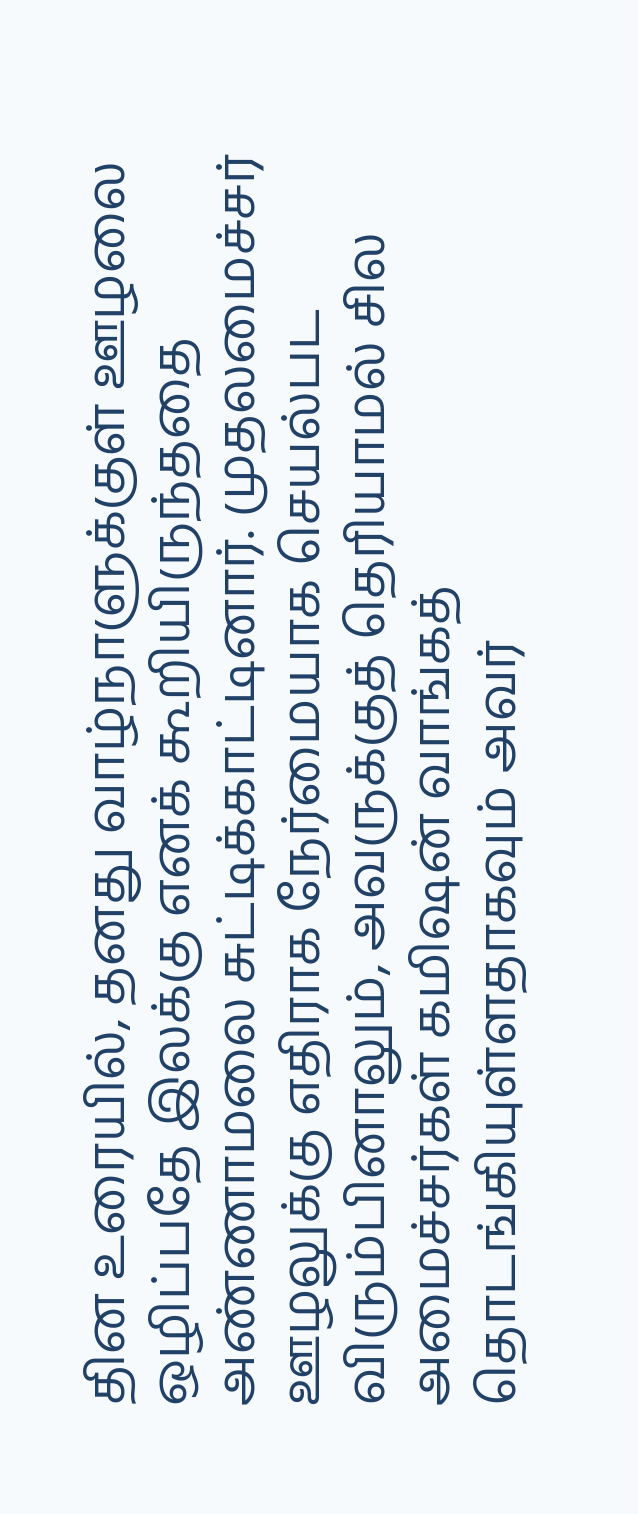தின உரையில், தனது வாழ்நாளுக்குள் ஊழலை ஒழிப்பதே இலக்கு எனக் கூறியிருந்ததை அண்ணாமலை சுட்டிக்காட்டினார். முதலமைச்சர் ஊழலுக்கு எதிராக நேர்மையாக செயல்பட விரும்பினாலும், அவருக்குத் தெரியாமல் சில அமைச்சர்கள் கமிஷன் வாங்கத் தொடங்கியுள்ளதாகவும் அவர்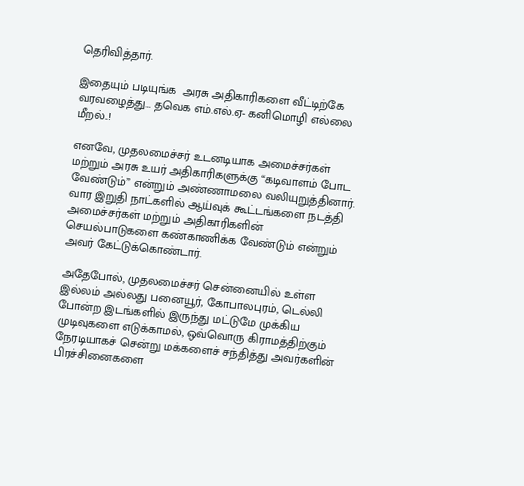தெரிவித்தார்.

இதையும் படியுங்க  அரசு அதிகாரிகளை வீட்டிற்கே வரவழைத்து… தவெக எம்.எல்.ஏ- கனிமொழி எல்லை மீறல்..!

எனவே, முதலமைச்சர் உடனடியாக அமைச்சர்கள் மற்றும் அரசு உயர் அதிகாரிகளுக்கு “கடிவாளம் போட வேண்டும்” என்றும் அண்ணாமலை வலியுறுத்தினார். வார இறுதி நாட்களில் ஆய்வுக் கூட்டங்களை நடத்தி அமைச்சர்கள் மற்றும் அதிகாரிகளின் செயல்பாடுகளை கண்காணிக்க வேண்டும் என்றும் அவர் கேட்டுக்கொண்டார்.

அதேபோல், முதலமைச்சர் சென்னையில் உள்ள இல்லம் அல்லது பனையூர், கோபாலபுரம், டெல்லி போன்ற இடங்களில் இருந்து மட்டுமே முக்கிய முடிவுகளை எடுக்காமல், ஒவ்வொரு கிராமத்திற்கும் நேரடியாகச் சென்று மக்களைச் சந்தித்து அவர்களின் பிரச்சினைகளை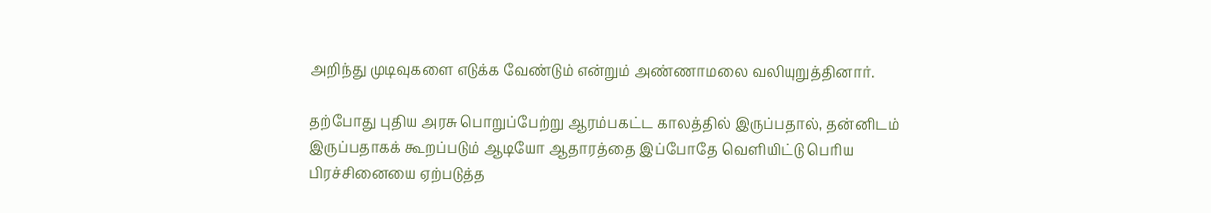அறிந்து முடிவுகளை எடுக்க வேண்டும் என்றும் அண்ணாமலை வலியுறுத்தினார்.

தற்போது புதிய அரசு பொறுப்பேற்று ஆரம்பகட்ட காலத்தில் இருப்பதால், தன்னிடம் இருப்பதாகக் கூறப்படும் ஆடியோ ஆதாரத்தை இப்போதே வெளியிட்டு பெரிய பிரச்சினையை ஏற்படுத்த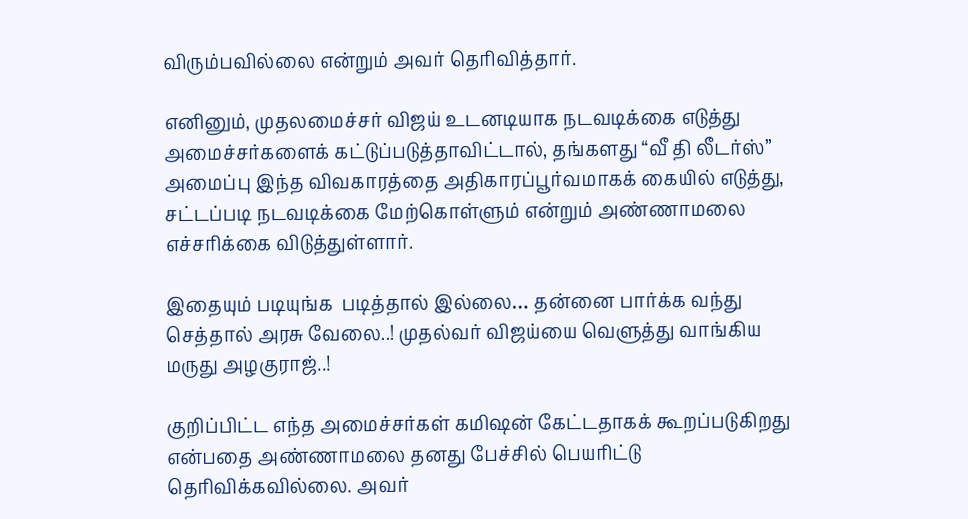விரும்பவில்லை என்றும் அவர் தெரிவித்தார்.

எனினும், முதலமைச்சர் விஜய் உடனடியாக நடவடிக்கை எடுத்து அமைச்சர்களைக் கட்டுப்படுத்தாவிட்டால், தங்களது “வீ தி லீடர்ஸ்” அமைப்பு இந்த விவகாரத்தை அதிகாரப்பூர்வமாகக் கையில் எடுத்து, சட்டப்படி நடவடிக்கை மேற்கொள்ளும் என்றும் அண்ணாமலை எச்சரிக்கை விடுத்துள்ளார்.

இதையும் படியுங்க  படித்தால் இல்லை… தன்னை பார்க்க வந்து செத்தால் அரசு வேலை..! முதல்வர் விஜய்யை வெளுத்து வாங்கிய மருது அழகுராஜ்..!

குறிப்பிட்ட எந்த அமைச்சர்கள் கமிஷன் கேட்டதாகக் கூறப்படுகிறது என்பதை அண்ணாமலை தனது பேச்சில் பெயரிட்டு தெரிவிக்கவில்லை. அவர்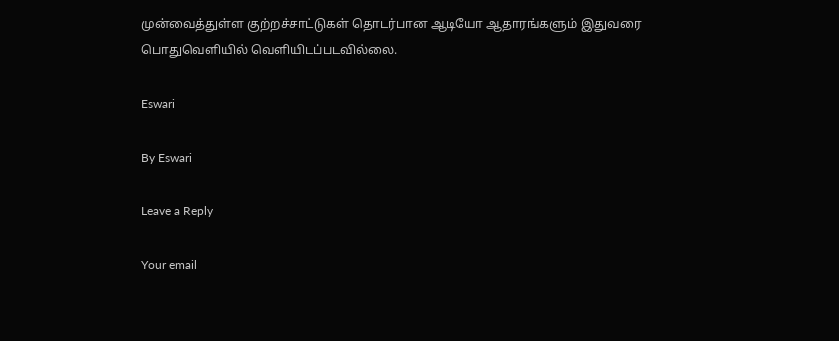முன்வைத்துள்ள குற்றச்சாட்டுகள் தொடர்பான ஆடியோ ஆதாரங்களும் இதுவரை பொதுவெளியில் வெளியிடப்படவில்லை.

Eswari

By Eswari

Leave a Reply

Your email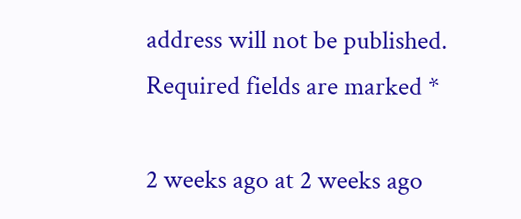address will not be published. Required fields are marked *

2 weeks ago at 2 weeks ago